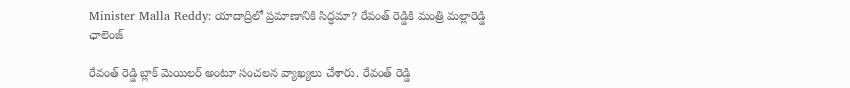Minister Malla Reddy: యాదాద్రిలో ప్రమాణానికి సిద్ధమా? రేవంత్ రెడ్డికి మంత్రి మల్లారెడ్డి ఛాలెంజ్

రేవంత్ రెడ్డి బ్లాక్‌ మెయిలర్‌ అంటూ సంచలన వ్యాఖ్యలు చేశారు. రేవంత్‌ రెడ్డి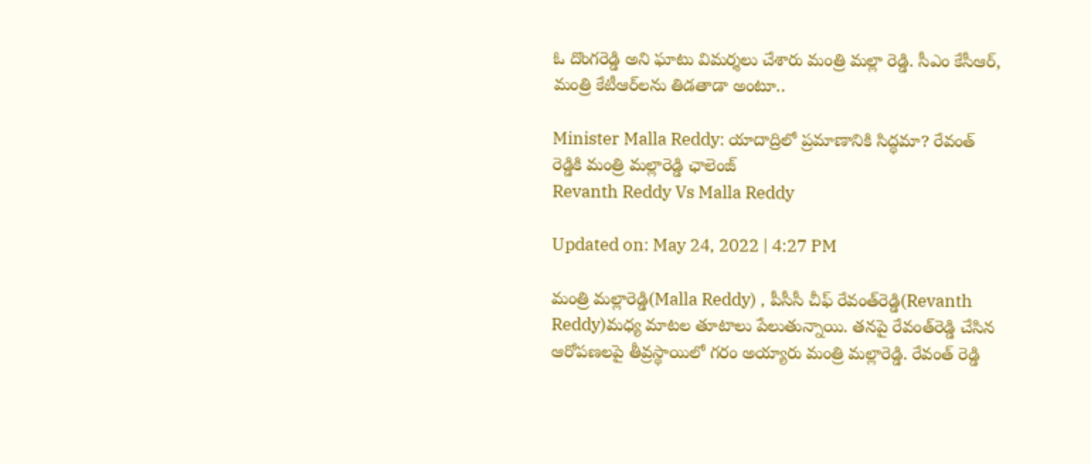ఓ దొంగరెడ్డి అని ఘాటు విమర్శలు చేశారు మంత్రి మల్లా రెడ్డి. సీఎం కేసీఆర్‌, మంత్రి కేటీఆర్‌లను తిడతాడా అంటూ..

Minister Malla Reddy: యాదాద్రిలో ప్రమాణానికి సిద్ధమా? రేవంత్ రెడ్డికి మంత్రి మల్లారెడ్డి ఛాలెంజ్
Revanth Reddy Vs Malla Reddy

Updated on: May 24, 2022 | 4:27 PM

మంత్రి మల్లారెడ్డి(Malla Reddy) , పీసీసీ చీఫ్‌ రేవంత్‌రెడ్డి(Revanth Reddy)మధ్య మాటల తూటాలు పేలుతున్నాయి. తనపై రేవంత్‌రెడ్డి చేసిన ఆరోపణలపై తీవ్రస్థాయిలో గరం అయ్యారు మంత్రి మల్లారెడ్డి. రేవంత్ రెడ్డి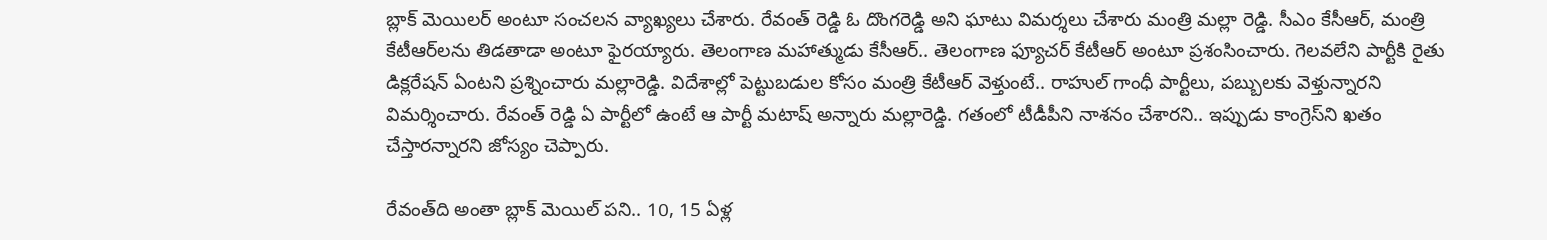బ్లాక్‌ మెయిలర్‌ అంటూ సంచలన వ్యాఖ్యలు చేశారు. రేవంత్‌ రెడ్డి ఓ దొంగరెడ్డి అని ఘాటు విమర్శలు చేశారు మంత్రి మల్లా రెడ్డి. సీఎం కేసీఆర్‌, మంత్రి కేటీఆర్‌లను తిడతాడా అంటూ ఫైరయ్యారు. తెలంగాణ మహాత్ముడు కేసీఆర్‌.. తెలంగాణ ఫ్యూచర్‌ కేటీఆర్‌ అంటూ ప్రశంసించారు. గెలవలేని పార్టీకి రైతు డిక్లరేషన్‌ ఏంటని ప్రశ్నించారు మల్లారెడ్డి. విదేశాల్లో పెట్టుబడుల కోసం మంత్రి కేటీఆర్‌ వెళ్తుంటే.. రాహుల్‌ గాంధీ పార్టీలు, పబ్బులకు వెళ్తున్నారని విమర్శించారు. రేవంత్‌ రెడ్డి ఏ పార్టీలో ఉంటే ఆ పార్టీ మటాష్‌ అన్నారు మల్లారెడ్డి. గతంలో టీడీపీని నాశనం చేశారని.. ఇప్పుడు కాంగ్రెస్‌ని ఖతం చేస్తారన్నారని జోస్యం చెప్పారు.

రేవంత్‌ది అంతా బ్లాక్‌ మెయిల్‌ పని.. 10, 15 ఏళ్ల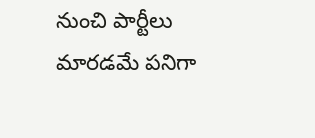నుంచి పార్టీలు మారడమే పనిగా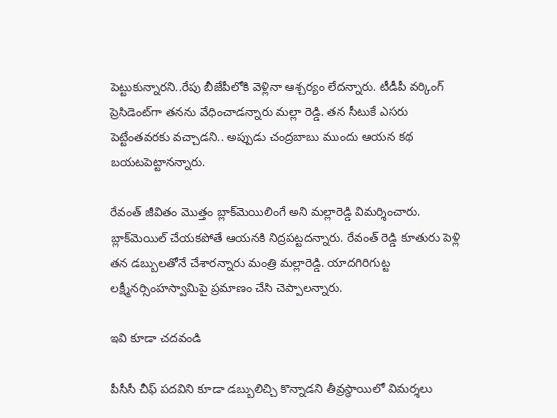పెట్టుకున్నారని..రేపు బీజేపీలోకి వెళ్లినా ఆశ్చర్యం లేదన్నారు. టీడీపీ వర్కింగ్‌ ప్రెసిడెంట్‌గా తనను వేధించాడన్నారు మల్లా రెడ్డి. తన సీటుకే ఎసరు పెట్టేంతవరకు వచ్చాడని.. అప్పుడు చంద్రబాబు ముందు ఆయన కథ బయటపెట్టానన్నారు.

రేవంత్‌ జీవితం మొత్తం బ్లాక్‌మెయిలింగే అని మల్లారెడ్డి విమర్శించారు. బ్లాక్‌మెయిల్‌ చేయకపోతే ఆయనకి నిద్రపట్టదన్నారు. రేవంత్‌ రెడ్డి కూతురు పెళ్లి తన డబ్బులతోనే చేశారన్నారు మంత్రి మల్లారెడ్డి. యాదగిరిగుట్ట లక్ష్మీనర్సింహస్వామిపై ప్రమాణం చేసి చెప్పాలన్నారు.

ఇవి కూడా చదవండి

పీసీసీ చీఫ్‌ పదవిని కూడా డబ్బులిచ్చి కొన్నాడని తీవ్రస్థాయిలో విమర్శలు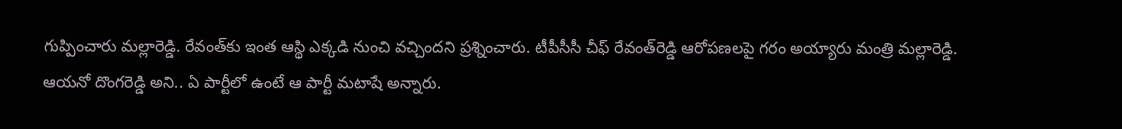గుప్పించారు మల్లారెడ్డి. రేవంత్‌కు ఇంత ఆస్థి ఎక్కడి నుంచి వచ్చిందని ప్రశ్నించారు. టీపీసీసీ చీఫ్‌ రేవంత్‌రెడ్డి ఆరోపణలపై గరం అయ్యారు మంత్రి మల్లారెడ్డి. ఆయనో దొంగరెడ్డి అని.. ఏ పార్టీలో ఉంటే ఆ పార్టీ మటాషే అన్నారు.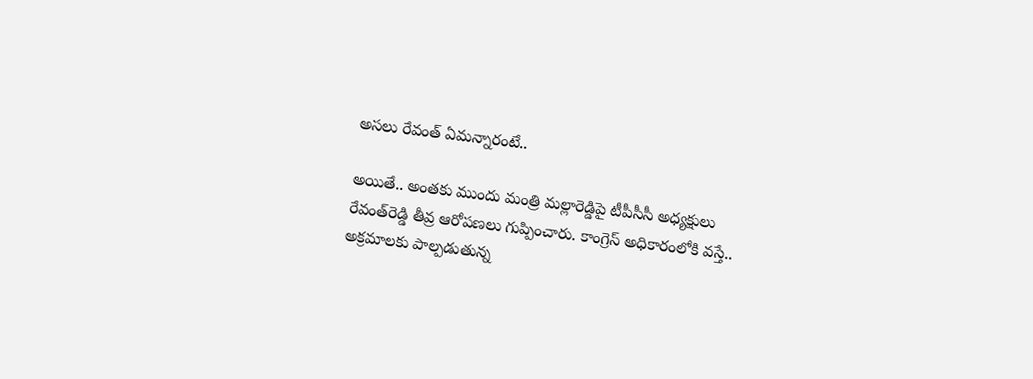అసలు రేవంత్‌ ఏమన్నారంటే..

అయితే.. అంతకు ముందు మంత్రి మల్లారెడ్డిపై టీపీసీసీ అధ్యక్షులు రేవంత్‌రెడ్డి తీవ్ర ఆరోపణలు గుప్పించారు. కాంగ్రెస్‌ అధికారంలోకి వస్తే.. అక్రమాలకు పాల్పడుతున్న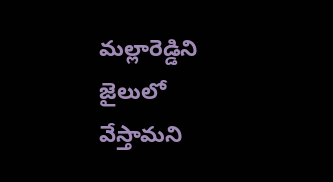మల్లారెడ్డిని జైలులో వేస్తామని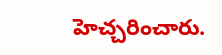హెచ్చరించారు.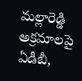మల్లారెడ్డి అక్రమాలపై ఏడీబీ,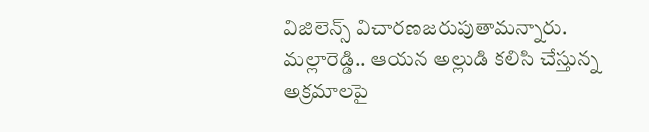విజిలెన్స్ విచారణజరుపుతామన్నారు. మల్లారెడ్డి.. ఆయన అల్లుడి కలిసి చేస్తున్న అక్రమాలపై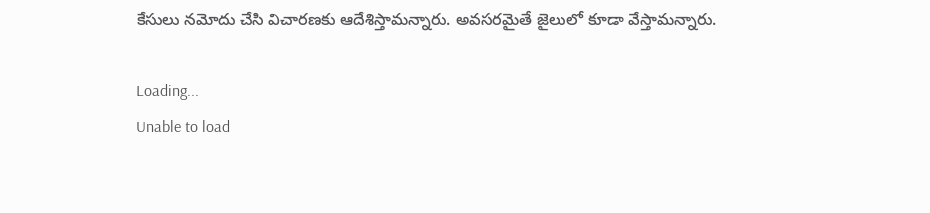కేసులు నమోదు చేసి విచారణకు ఆదేశిస్తామన్నారు. అవసరమైతే జైలులో కూడా వేస్తామన్నారు.

Loading...
Unable to load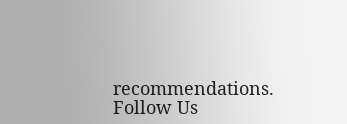recommendations.
Follow Us